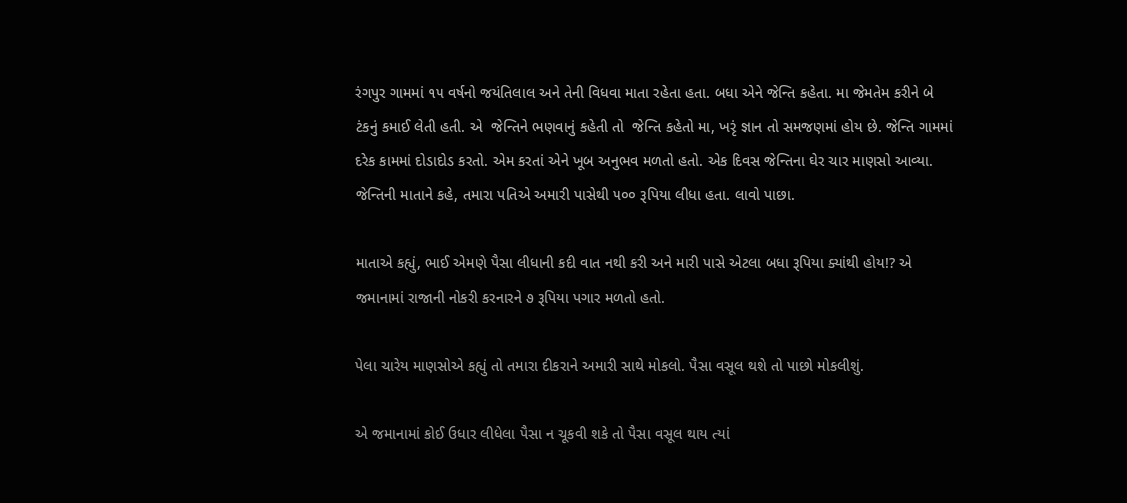રંગપુર ગામમાં ૧૫ વર્ષનો જયંતિલાલ અને તેની વિધવા માતા રહેતા હતા. બધા એને જેન્તિ કહેતા. મા જેમતેમ કરીને બે ટંકનું કમાઈ લેતી હતી. એ  જેન્તિને ભણવાનું કહેતી તો  જેન્તિ કહેતો મા, ખરૃં જ્ઞાન તો સમજણમાં હોય છે. જેન્તિ ગામમાં દરેક કામમાં દોડાદોડ કરતો. એમ કરતાં એને ખૂબ અનુભવ મળતો હતો. એક દિવસ જેન્તિના ઘેર ચાર માણસો આવ્યા. જેન્તિની માતાને કહે, તમારા પતિએ અમારી પાસેથી ૫૦૦ રૂપિયા લીધા હતા. લાવો પાછા.

માતાએ કહ્યું, ભાઈ એમણે પૈસા લીધાની કદી વાત નથી કરી અને મારી પાસે એટલા બધા રૂપિયા ક્યાંથી હોય!? એ જમાનામાં રાજાની નોકરી કરનારને ૭ રૂપિયા પગાર મળતો હતો.

પેલા ચારેય માણસોએ કહ્યું તો તમારા દીકરાને અમારી સાથે મોકલો. પૈસા વસૂલ થશે તો પાછો મોકલીશું.

એ જમાનામાં કોઈ ઉધાર લીધેલા પૈસા ન ચૂકવી શકે તો પૈસા વસૂલ થાય ત્યાં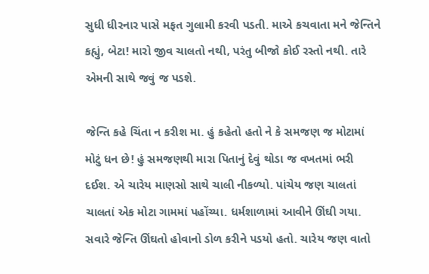સુધી ધીરનાર પાસે મફત ગુલામી કરવી પડતી. માએ કચવાતા મને જેન્તિને કહ્યું, બેટા! મારો જીવ ચાલતો નથી, પરંતુ બીજો કોઈ રસ્તો નથી. તારે એમની સાથે જવું જ પડશે.

જેન્તિ કહે ચિંતા ન કરીશ મા. હું કહેતો હતો ને કે સમજણ જ મોટામાં મોટું ધન છે! હું સમજણથી મારા પિતાનું દેવું થોડા જ વખતમાં ભરી દઈશ. એ ચારેય માણસો સાથે ચાલી નીકળ્યો. પાંચેય જણ ચાલતાં ચાલતાં એક મોટા ગામમાં પહોંચ્યા. ધર્મશાળામાં આવીને ઊંઘી ગયા. સવારે જેન્તિ ઊંઘતો હોવાનો ડોળ કરીને પડયો હતો. ચારેય જણ વાતો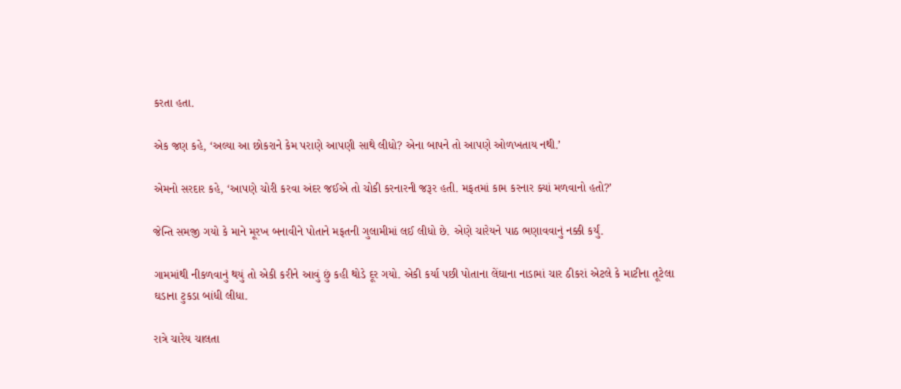કરતા હતા.

એક જણ કહે, ‘અલ્યા આ છોકરાને કેમ પરાણે આપણી સાથે લીધો? એના બાપને તો આપણે ઓળખતાય નથી.’

એમનો સરદાર કહે, ‘આપણે ચોરી કરવા અંદર જઈએ તો ચોકી કરનારની જરૂર હતી. મફતમાં કામ કરનાર ક્યાં મળવાનો હતો?’

જેન્તિ સમજી ગયો કે માને મૂરખ બનાવીને પોતાને મફતની ગુલામીમાં લઈ લીધો છે. એણે ચારેયને પાઠ ભણાવવાનું નક્કી કર્યું.

ગામમાંથી નીકળવાનું થયું તો એકી કરીને આવું છું કહી થોડે દૂર ગયો. એકી કર્યા પછી પોતાના લેંઘાના નાડામાં ચાર ઠીકરાં એટલે કે માટીના તૂટેલા ઘડાના ટુકડા બાંધી લીધા.

રાત્રે ચારેય ચાલતા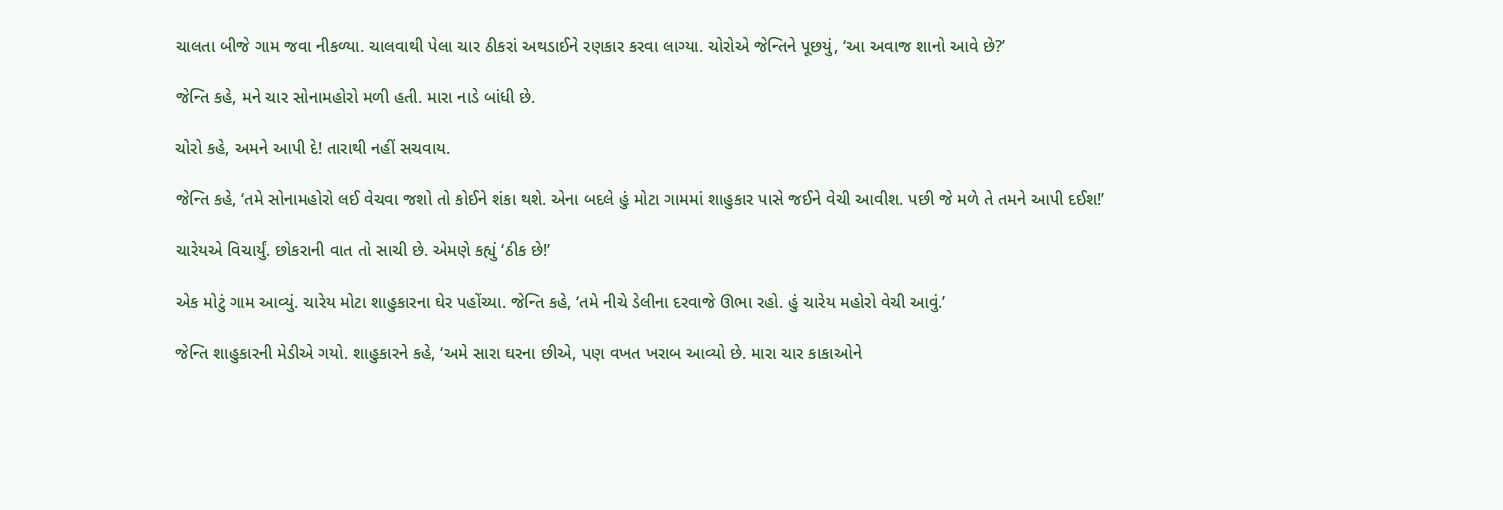ચાલતા બીજે ગામ જવા નીકળ્યા. ચાલવાથી પેલા ચાર ઠીકરાં અથડાઈને રણકાર કરવા લાગ્યા. ચોરોએ જેન્તિને પૂછયું, ‘આ અવાજ શાનો આવે છે?’

જેન્તિ કહે, મને ચાર સોનામહોરો મળી હતી. મારા નાડે બાંધી છે.

ચોરો કહે, અમને આપી દે! તારાથી નહીં સચવાય.

જેન્તિ કહે, ‘તમે સોનામહોરો લઈ વેચવા જશો તો કોઈને શંકા થશે. એના બદલે હું મોટા ગામમાં શાહુકાર પાસે જઈને વેચી આવીશ. પછી જે મળે તે તમને આપી દઈશ!’

ચારેયએ વિચાર્યું. છોકરાની વાત તો સાચી છે. એમણે કહ્યું ‘ઠીક છે!’

એક મોટું ગામ આવ્યું. ચારેય મોટા શાહુકારના ઘેર પહોંચ્યા. જેન્તિ કહે, ‘તમે નીચે ડેલીના દરવાજે ઊભા રહો. હું ચારેય મહોરો વેચી આવું.’

જેન્તિ શાહુકારની મેડીએ ગયો. શાહુકારને કહે, ‘અમે સારા ઘરના છીએ, પણ વખત ખરાબ આવ્યો છે. મારા ચાર કાકાઓને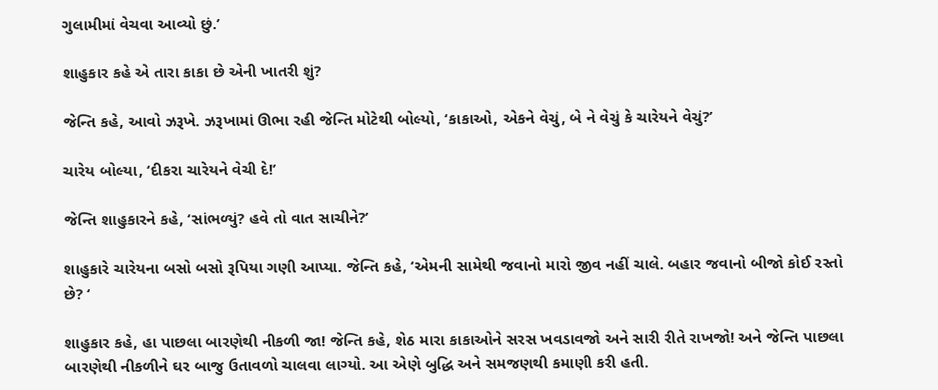ગુલામીમાં વેચવા આવ્યો છું.’

શાહુકાર કહે એ તારા કાકા છે એની ખાતરી શું?

જેન્તિ કહે, આવો ઝરૂખે. ઝરૂખામાં ઊભા રહી જેન્તિ મોટેથી બોલ્યો, ‘કાકાઓ, એકને વેચું, બે ને વેચું કે ચારેયને વેચું?’

ચારેય બોલ્યા, ‘દીકરા ચારેયને વેચી દે!’

જેન્તિ શાહુકારને કહે, ‘સાંભળ્યું? હવે તો વાત સાચીને?’

શાહુકારે ચારેયના બસો બસો રૂપિયા ગણી આપ્યા. જેન્તિ કહે, ‘એમની સામેથી જવાનો મારો જીવ નહીં ચાલે. બહાર જવાનો બીજો કોઈ રસ્તો છે? ‘

શાહુકાર કહે, હા પાછલા બારણેથી નીકળી જા! જેન્તિ કહે, શેઠ મારા કાકાઓને સરસ ખવડાવજો અને સારી રીતે રાખજો! અને જેન્તિ પાછલા બારણેથી નીકળીને ઘર બાજુ ઉતાવળો ચાલવા લાગ્યો. આ એણે બુદ્ધિ અને સમજણથી કમાણી કરી હતી.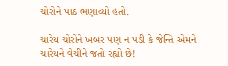ચોરોને પાઠ ભણાવ્યો હતો.

ચારેય ચોરોને ખબર પણ ન પડી કે જેન્તિ એમને ચારેયને વેચીને જતો રહ્યો છે!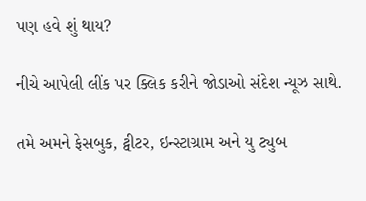પણ હવે શું થાય?

નીચે આપેલી લીંક પર ક્લિક કરીને જોડાઓ સંદેશ ન્યૂઝ સાથે.

તમે અમને ફેસબુક, ટ્વીટર, ઇન્સ્ટાગ્રામ અને યુ ટ્યુબ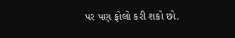પર પણ ફોલો કરી શકો છો.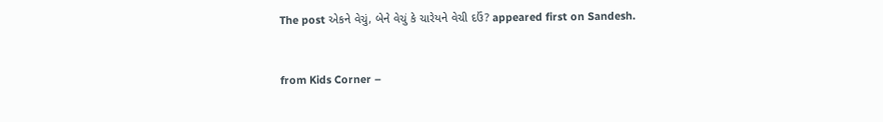The post એકને વેચું, બેને વેચું કે ચારેયને વેચી દઉં? appeared first on Sandesh.



from Kids Corner –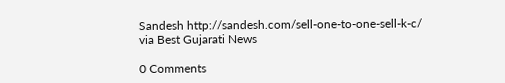Sandesh http://sandesh.com/sell-one-to-one-sell-k-c/
via Best Gujarati News

0 Comments